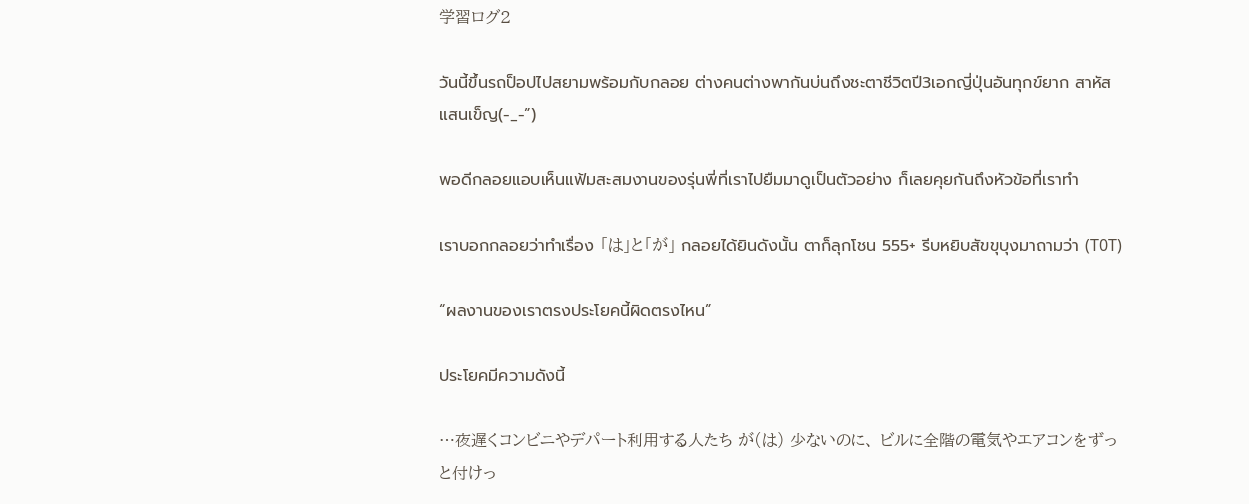学習ログ2

วันนี้ขึ้นรถป็อปไปสยามพร้อมกับกลอย ต่างคนต่างพากันบ่นถึงชะตาชีวิตปี3เอกญี่ปุ่นอันทุกข์ยาก สาหัส แสนเข็ญ(-_-”)

พอดีกลอยแอบเห็นแฟ้มสะสมงานของรุ่นพี่ที่เราไปยืมมาดูเป็นตัวอย่าง ก็เลยคุยกันถึงหัวข้อที่เราทำ

เราบอกกลอยว่าทำเรื่อง 「は」と「が」 กลอยได้ยินดังนั้น ตาก็ลุกโชน 555+ รีบหยิบสัขขุบุงมาถามว่า (T0T)

“ผลงานของเราตรงประโยคนี้ผิดตรงไหน”

ประโยคมีความดังนี้

…夜遅くコンビニやデパート利用する人たち が(は) 少ないのに、 ビルに全階の電気やエアコンをずっと付けっ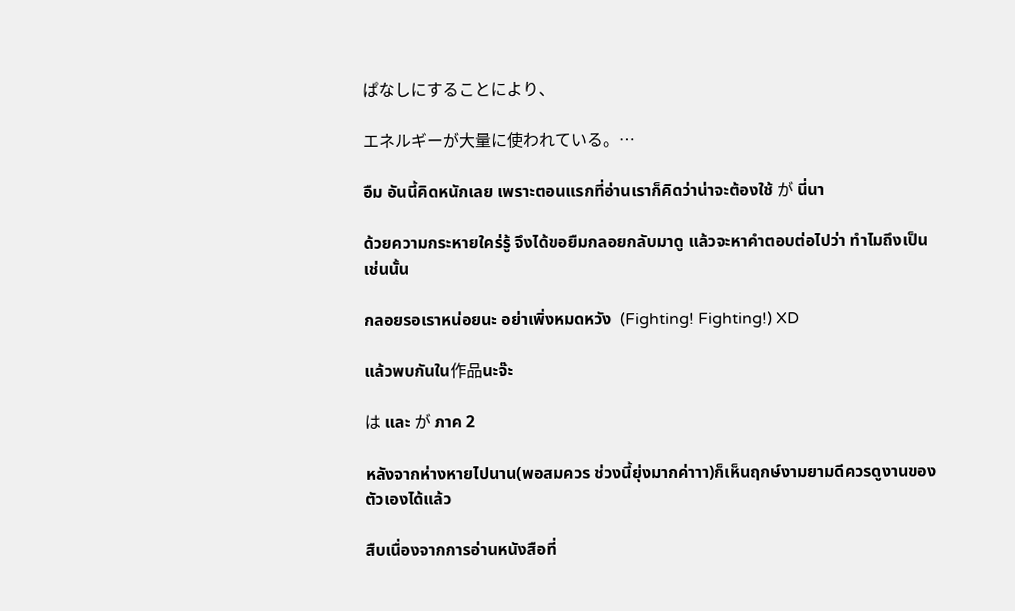ぱなしにすることにより、

エネルギーが大量に使われている。…

อืม อันนี้คิดหนักเลย เพราะตอนแรกที่อ่านเราก็คิดว่าน่าจะต้องใช้ が นี่นา

ด้วยความกระหายใคร่รู้ จึงได้ขอยืมกลอยกลับมาดู แล้วจะหาคำตอบต่อไปว่า ทำไมถึงเป็นเช่นนั้น

กลอยรอเราหน่อยนะ อย่าเพิ่งหมดหวัง  (Fighting! Fighting!) XD

แล้วพบกันใน作品นะจ๊ะ

は และ が ภาค 2

หลังจากห่างหายไปนาน(พอสมควร ช่วงนี้ยุ่งมากค่าาา)ก็เห็นฤกษ์งามยามดีควรดูงานของตัวเองได้แล้ว

สืบเนื่องจากการอ่านหนังสือที่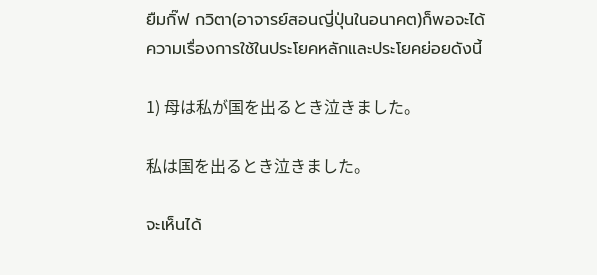ยืมกิ๊ฟ กวิตา(อาจารย์สอนญี่ปุ่นในอนาคต)ก็พอจะได้ความเรื่องการใช้ในประโยคหลักและประโยคย่อยดังนี้

1) 母は私が国を出るとき泣きました。

私は国を出るとき泣きました。

จะเห็นได้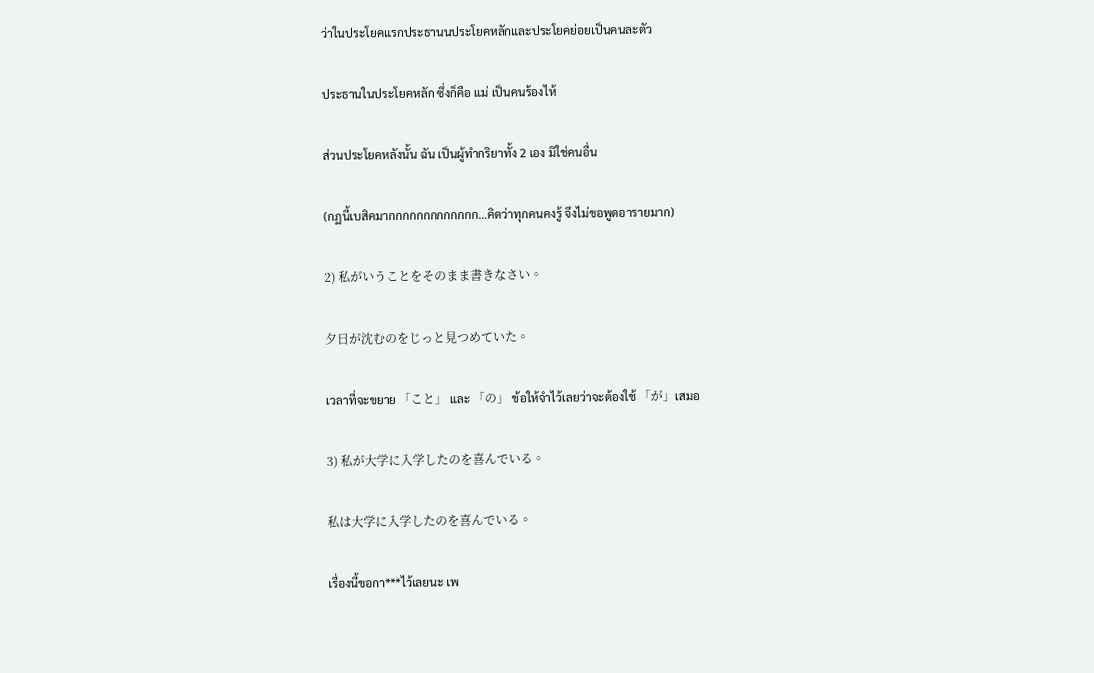ว่าในประโยคแรกประธานนประโยคหลักและประโยคย่อยเป็นคนละตัว

ประธานในประโยคหลัก ซึ่งก็คือ แม่ เป็นคนร้องไห้

ส่วนประโยคหลังนั้น ฉัน เป็นผู้ทำกริยาทั้ง 2 เอง มิใช่คนอื่น

(กฏนี้เบสิคมากกกกกกกกกกกกก…คิดว่าทุกคนคงรู้ จึงไม่ขอพูดอารายมาก)

2) 私がいうことをそのまま書きなさい。

夕日が沈むのをじっと見つめていた。

เวลาที่จะขยาย 「こと」 และ 「の」 ข้อให้จำไว้เลยว่าจะต้องใช้ 「が」เสมอ

3) 私が大学に入学したのを喜んでいる。

私は大学に入学したのを喜んでいる。

เรื่องนี้ขอกา***ไว้เลยนะ เพ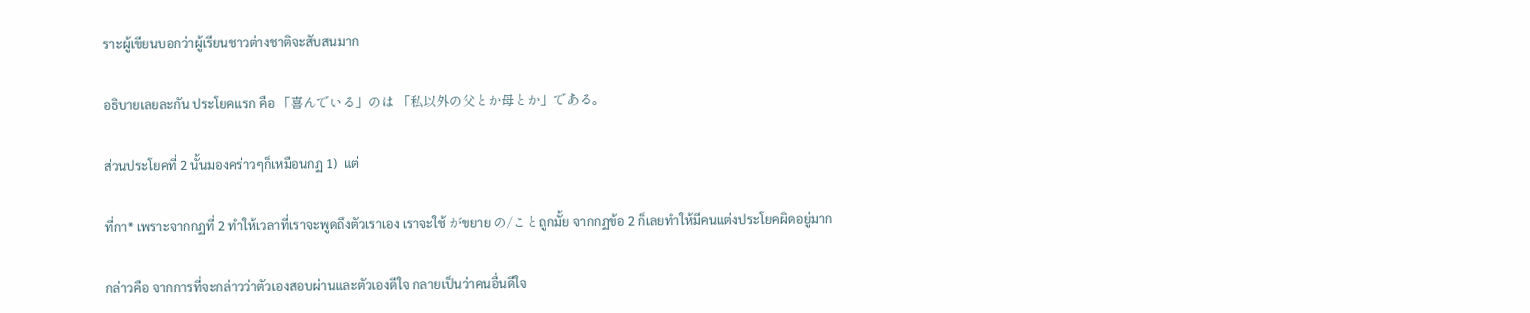ราะผู้เขียนบอกว่าผู้เรียนชาวต่างชาติจะสับสนมาก

อธิบายเลยละกัน ประโยคแรก คือ 「喜んでいる」のは 「私以外の父とか母とか」である。

ส่วนประโยคที่ 2 นั้นมองคร่าวๆก็เหมือนกฏ 1)  แต่

ที่กา* เพราะจากกฏที่ 2 ทำให้เวลาที่เราจะพูดถึงตัวเราเอง เราจะใช้ がขยาย の/ことถูกมั้ย จากกฏข้อ 2 ก็เลยทำให้มีคนแต่งประโยคผิดอยู่มาก

กล่าวคือ จากการที่จะกล่าวว่าตัวเองสอบผ่านและตัวเองดีใจ กลายเป็นว่าคนอื่นดีใจ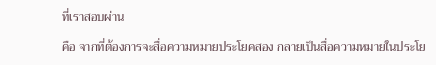ที่เราสอบผ่าน

คือ จากที่ต้องการจะสื่อความหมายประโยคสอง กลายเป็นสื่อความหมายในประโย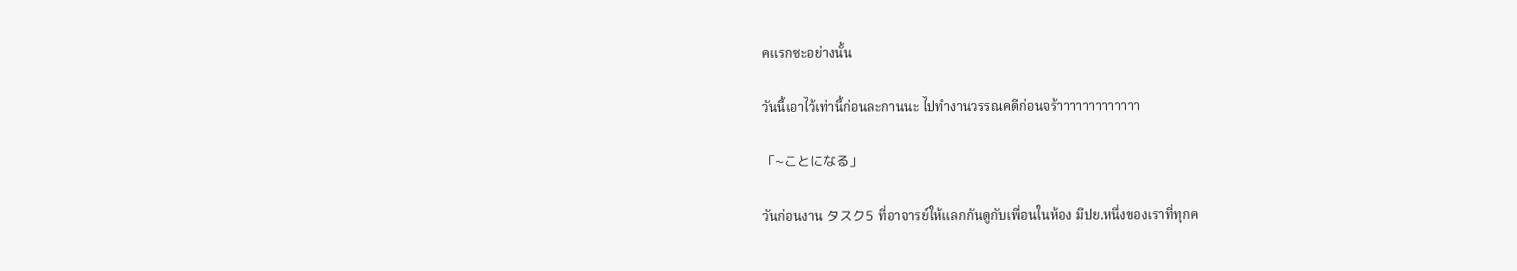คแรกซะอย่างนั้น

วันนี้เอาไว้เท่านี้ก่อนละกานนะ ไปทำงานวรรณคดีก่อนจร้าาาาาาาาาาาาา

「~ことになる」

วันก่อนงาน タスク5 ที่อาจารย์ให้แลกกันดูกับเพื่อนในห้อง มีปย.หนึ่งของเราที่ทุกค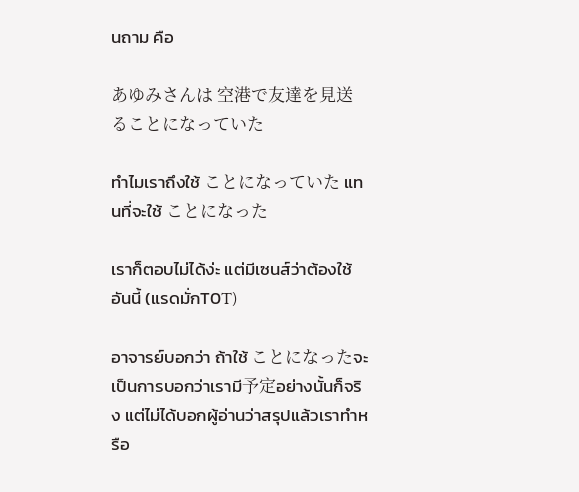นถาม คือ

あゆみさんは 空港で友達を見送ることになっていた

ทำไมเราถึงใช้ ことになっていた แทนที่จะใช้ ことになった

เราก็ตอบไม่ได้ง่ะ แต่มีเซนส์ว่าต้องใช้อันนี้ (แรดมั่กT0T)

อาจารย์บอกว่า ถ้าใช้ ことになったจะเป็นการบอกว่าเรามี予定อย่างนั้นก็จริง แต่ไม่ได้บอกผู้อ่านว่าสรุปแล้วเราทำหรือ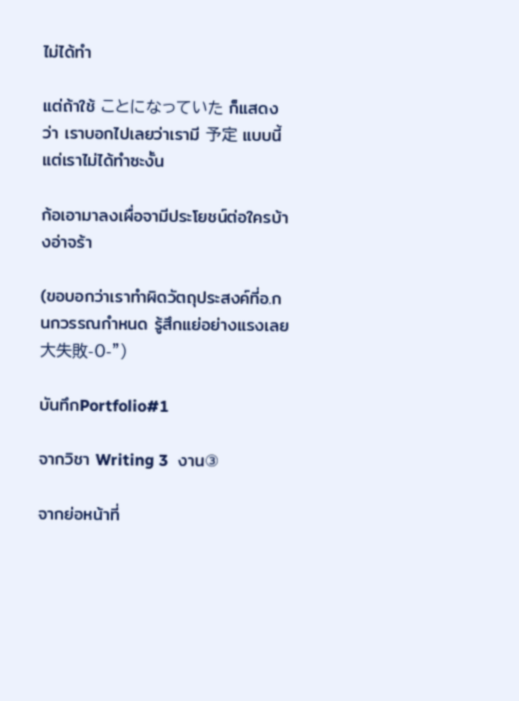ไม่ได้ทำ

แต่ถ้าใช้ ことになっていた ก็แสดงว่า เราบอกไปเลยว่าเรามี 予定 แบบนี้ แต่เราไม่ได้ทำซะงั้น

ก้อเอามาลงเผื่อจามีประโยชน์ต่อใครบ้างอ่าจร้า

(ขอบอกว่าเราทำผิดวัตถุประสงค์ที่อ.กนกวรรณกำหนด รู้สึกแย่อย่างแรงเลย 大失敗-0-”)

บันทึกPortfolio#1

จากวิชา Writing 3  งาน③

จากย่อหน้าที่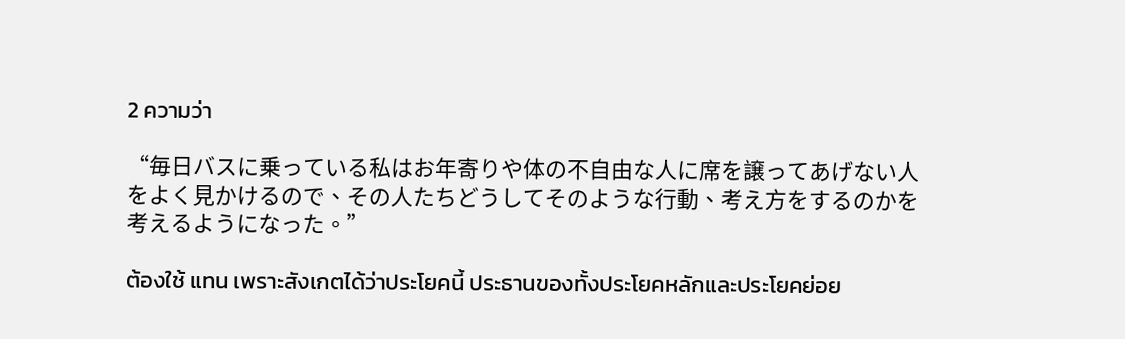2 ความว่า

“毎日バスに乗っている私はお年寄りや体の不自由な人に席を譲ってあげない人をよく見かけるので、その人たちどうしてそのような行動、考え方をするのかを考えるようになった。”

ต้องใช้ แทน เพราะสังเกตได้ว่าประโยคนี้ ประธานของทั้งประโยคหลักและประโยคย่อย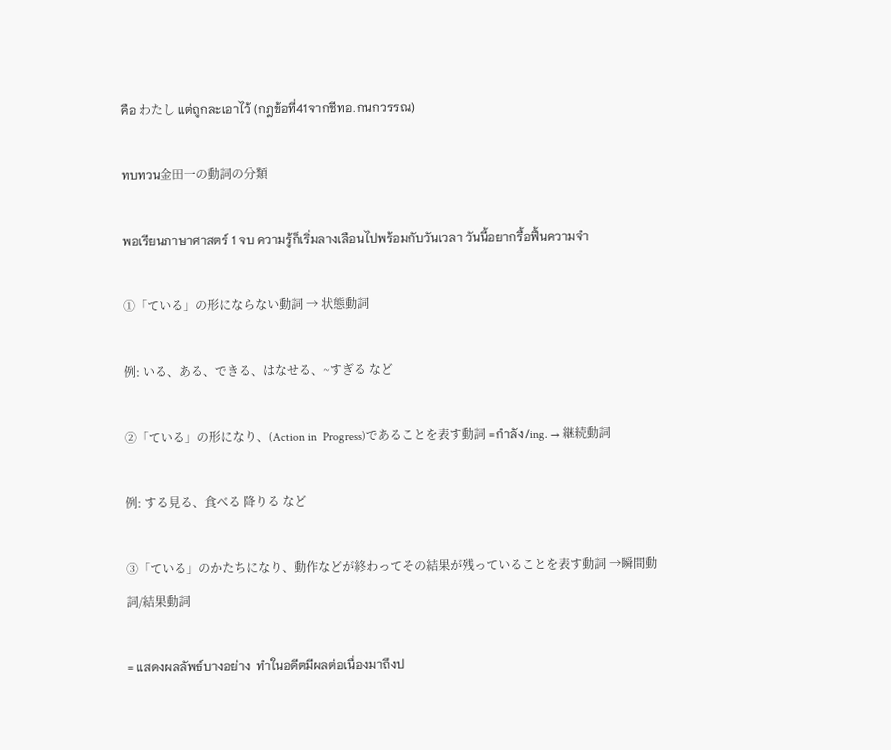คือ わたし แต่ถูกละเอาไว้ (กฎข้อที่41จากชีทอ.กนกวรรณ)

ทบทวน金田一の動詞の分類

พอเรียนภาษาศาสตร์ 1 จบ ความรู้ก็เริ่มลางเลือนไปพร้อมกับวันเวลา วันนี้อยากรื้อฟื้นความจำ

①「ている」の形にならない動詞 → 状態動詞

例: いる、ある、できる、はなせる、~すぎる など

②「ている」の形になり、(Action in  Progress)であることを表す動詞 =กำลัง/ing. → 継続動詞

例: する見る、食べる 降りる など

③「ている」のかたちになり、動作などが終わってその結果が残っていることを表す動詞 →瞬間動詞/結果動詞

= แสดงผลลัพธ์บางอย่าง  ทำในอดีตมีผลต่อเนื่องมาถึงป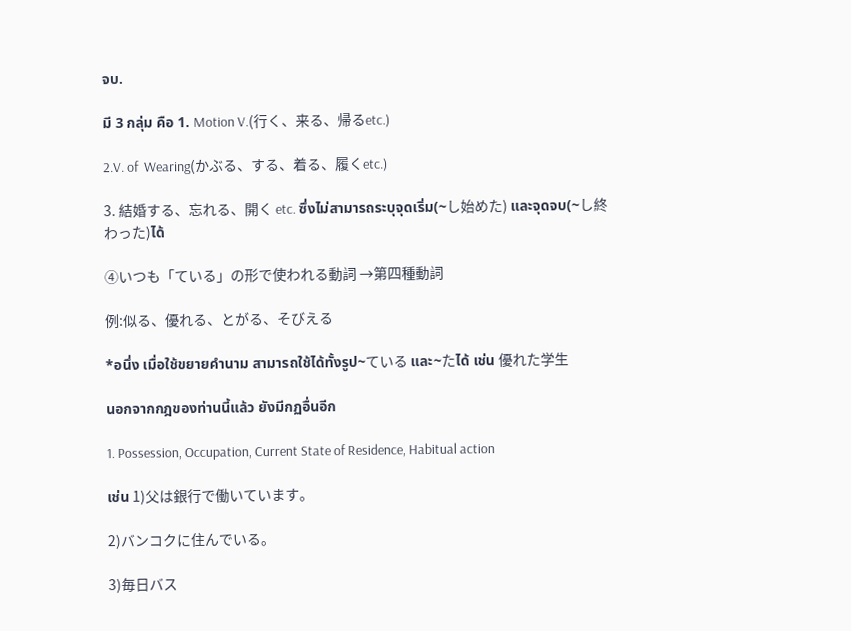จบ.

มี 3 กลุ่ม คือ 1. Motion V.(行く、来る、帰るetc.)

2.V. of  Wearing(かぶる、する、着る、履くetc.)

3. 結婚する、忘れる、開く etc. ซึ่งไม่สามารถระบุจุดเริ่ม(~し始めた) และจุดจบ(~し終わった)ได้

④いつも「ている」の形で使われる動詞 →第四種動詞

例:似る、優れる、とがる、そびえる

*อนึ่ง เมื่อใช้ขยายคำนาม สามารถใช้ได้ทั้งรูป~ている และ~たได้ เช่น 優れた学生

นอกจากกฎของท่านนี้แล้ว ยังมีกฏอื่นอีก

1. Possession, Occupation, Current State of Residence, Habitual action

เช่น 1)父は銀行で働いています。

2)バンコクに住んでいる。

3)毎日バス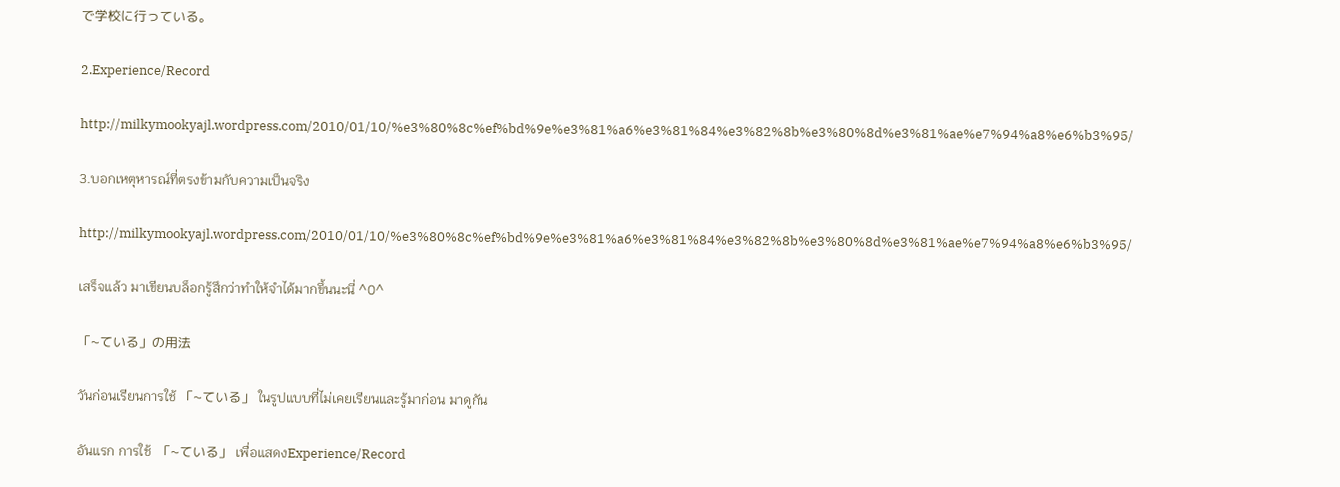で学校に行っている。

2.Experience/Record

http://milkymookyajl.wordpress.com/2010/01/10/%e3%80%8c%ef%bd%9e%e3%81%a6%e3%81%84%e3%82%8b%e3%80%8d%e3%81%ae%e7%94%a8%e6%b3%95/

3.บอกเหตุหารณ์ที่ตรงข้ามกับความเป็นจริง

http://milkymookyajl.wordpress.com/2010/01/10/%e3%80%8c%ef%bd%9e%e3%81%a6%e3%81%84%e3%82%8b%e3%80%8d%e3%81%ae%e7%94%a8%e6%b3%95/

เสร็จแล้ว มาเขียนบล็อกรู้สึกว่าทำให้จำได้มากขึ้นนะนี่ ^0^

「~ている」の用法

วันก่อนเรียนการใช้ 「~ている」 ในรูปแบบที่ไม่เคยเรียนและรู้มาก่อน มาดูกัน

อันแรก การใช้  「~ている」 เพื่อแสดงExperience/Record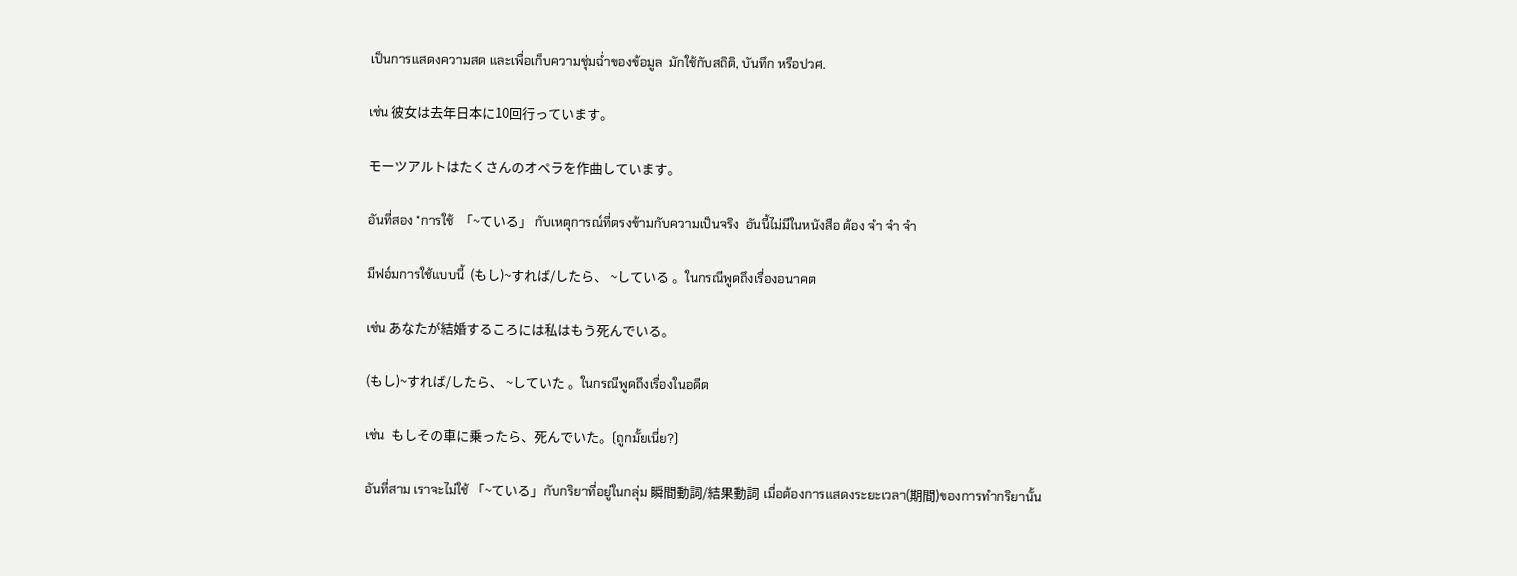เป็นการแสดงความสด และเพื่อเก็บความชุ่มฉ่ำของข้อมูล  มักใช้กับสถิติ, บันทึก หรือปวศ.

เช่น 彼女は去年日本に10回行っています。

モーツアルトはたくさんのオペラを作曲しています。

อันที่สอง *การใช้  「~ている」 กับเหตุการณ์ที่ตรงข้ามกับความเป็นจริง  อันนี้ไม่มีในหนังสือ ต้อง จำ จำ จำ

มีฟอ์มการใช้แบบนี้  (もし)~すれば/したら、 ~している 。ในกรณีพูดถึงเรื่องอนาคต

เช่น あなたが結婚するころには私はもう死んでいる。

(もし)~すれば/したら、 ~していた 。ในกรณีพูดถึงเรื่องในอดีต

เช่น  もしその車に乗ったら、死んでいた。(ถูกมั้ยเนี่ย?)

อันที่สาม เราจะไม่ใช้ 「~ている」กับกริยาที่อยู่ในกลุ่ม 瞬間動詞/結果動詞 เมื่อต้องการแสดงระยะเวลา(期間)ของการทำกริยานั้น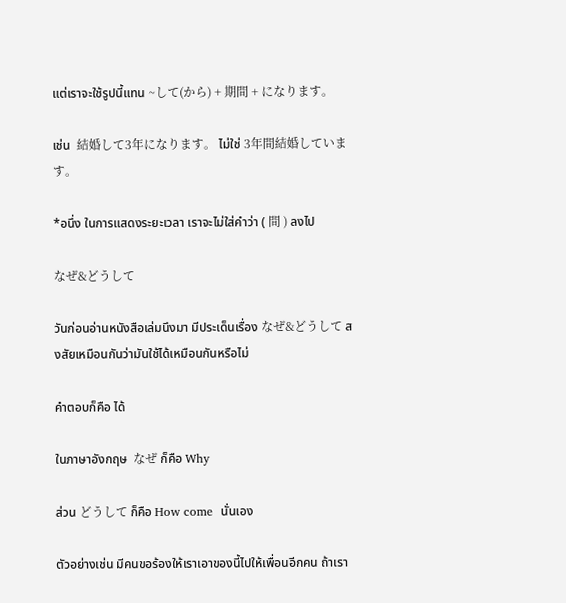แต่เราจะใช้รูปนี้แทน ~して(から) + 期間 + になります。

เช่น  結婚して3年になります。 ไม่ใช่ 3年間結婚しています。

*อนึ่ง ในการแสดงระยะเวลา เราจะไม่ใส่คำว่า ( 間 ) ลงไป

なぜ&どうして

วันก่อนอ่านหนังสือเล่มนึงมา มีประเด็นเรื่อง なぜ&どうして สงสัยเหมือนกันว่ามันใช้ได้เหมือนกันหรือไม่

คำตอบก็คือ ได้

ในภาษาอังกฤษ  なぜ ก็คือ Why

ส่วน どうして ก็คือ How come  นั่นเอง

ตัวอย่างเช่น มีคนขอร้องให้เราเอาของนี้ไปให้เพื่อนอีกคน ถ้าเรา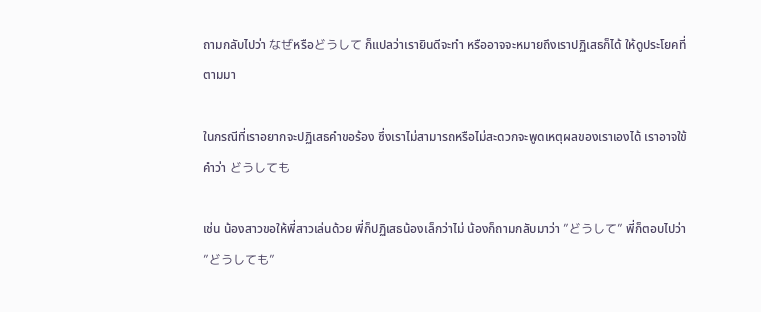ถามกลับไปว่า なぜหรือどうして ก็แปลว่าเรายินดีจะทำ หรืออาจจะหมายถึงเราปฏิเสธก็ได้ ให้ดูประโยคที่ตามมา

ในกรณีที่เราอยากจะปฏิเสธคำขอร้อง ซึ่งเราไม่สามารถหรือไม่สะดวกจะพูดเหตุผลของเราเองได้ เราอาจใข้คำว่า どうしても

เช่น น้องสาวขอให้พี่สาวเล่นด้วย พี่ก็ปฏิเสธน้องเล็กว่าไม่ น้องก็ถามกลับมาว่า ”どうして” พี่ก็ตอบไปว่า ”どうしても”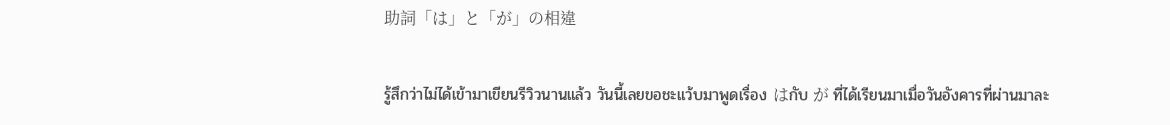助詞「は」と「が」の相違

รู้สึกว่าไม่ได้เข้ามาเขียนรีวิวนานแล้ว วันนี้เลยขอชะแว้บมาพูดเรื่อง はกับ が ที่ได้เรียนมาเมื่อวันอังคารที่ผ่านมาละ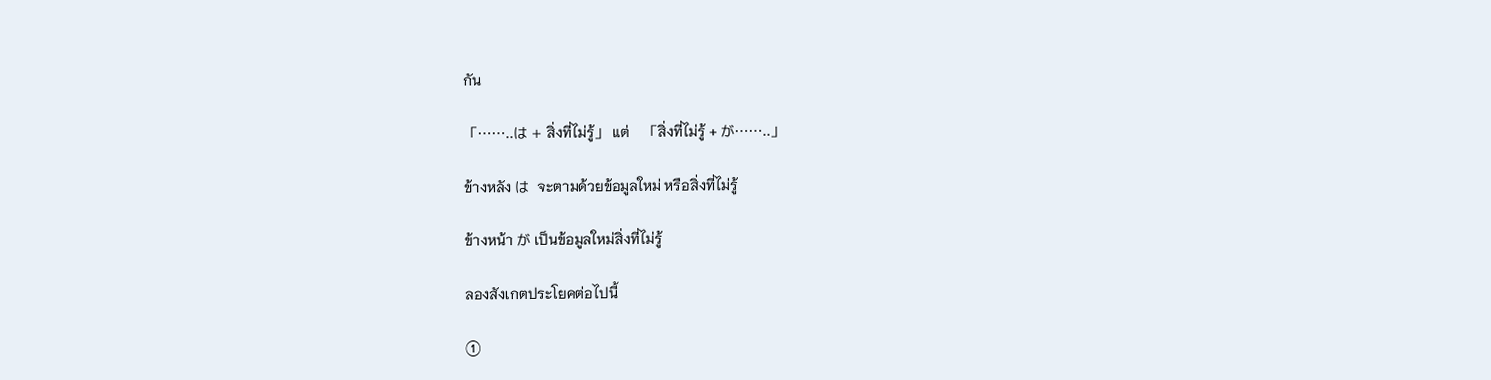กัน

「……..は + สิ่งที่ไม่รู้」 แต่    「สิ่งที่ไม่รู้ + が……..」

ข้างหลัง は  จะตามด้วยข้อมูลใหม่ หรือสิ่งที่ไม่รู้

ข้างหน้า が เป็นข้อมูลใหม่สิ่งที่ไม่รู้

ลองสังเกตประโยคต่อไปนี้

①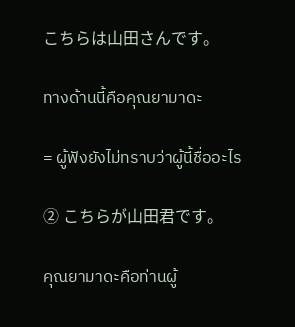こちらは山田さんです。

ทางด้านนี้คือคุณยามาดะ

= ผู้ฟังยังไม่ทราบว่าผู้นี้ชื่ออะไร

② こちらが山田君です。

คุณยามาดะคือท่านผู้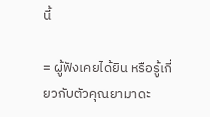นี้

= ผู้ฟังเคยได้ยิน หรือรู้เกี่ยวกับตัวคุณยามาดะ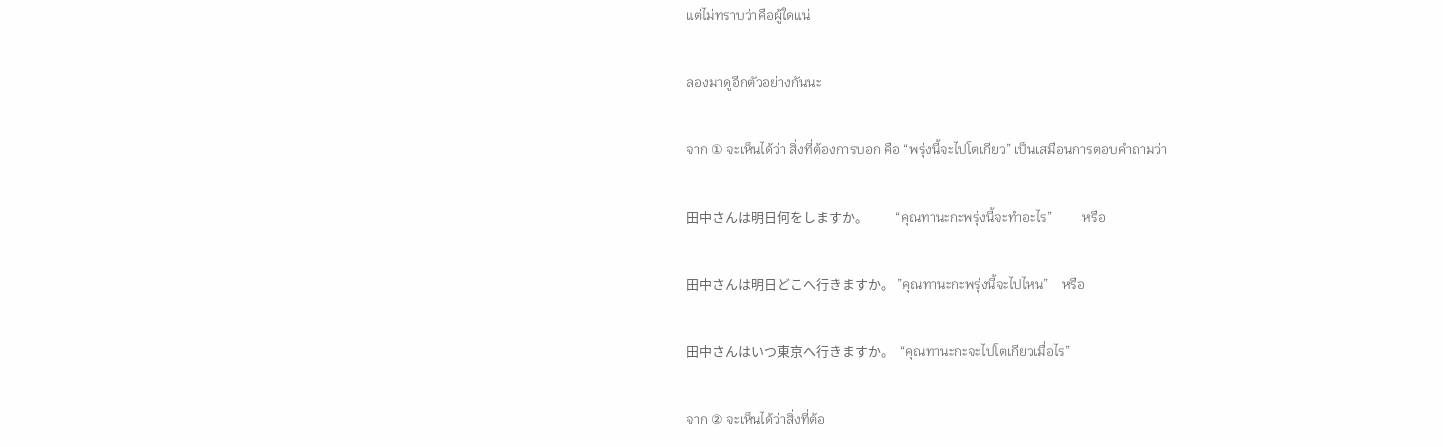แต่ไม่ทราบว่าคือผู้ใดแน่

ลองมาดูอีกตัวอย่างกันนะ

จาก ① จะเห็นได้ว่า สิ่งที่ต้องการบอก คือ “พรุ่งนี้จะไปโตเกียว” เป็นเสมือนการตอบคำถามว่า

田中さんは明日何をしますか。         “คุณทานะกะพรุ่งนี้จะทำอะไร”         หรือ

田中さんは明日どこへ行きますか。 ”คุณทานะกะพรุ่งนี้จะไปไหน”    หรือ

田中さんはいつ東京へ行きますか。  “คุณทานะกะจะไปโตเกียวเมื่อไร”

จาก ② จะเห็นได้ว่าสิ่งที่ต้อ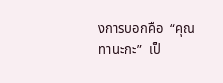งการบอกคือ  “คุณทานะกะ”  เป็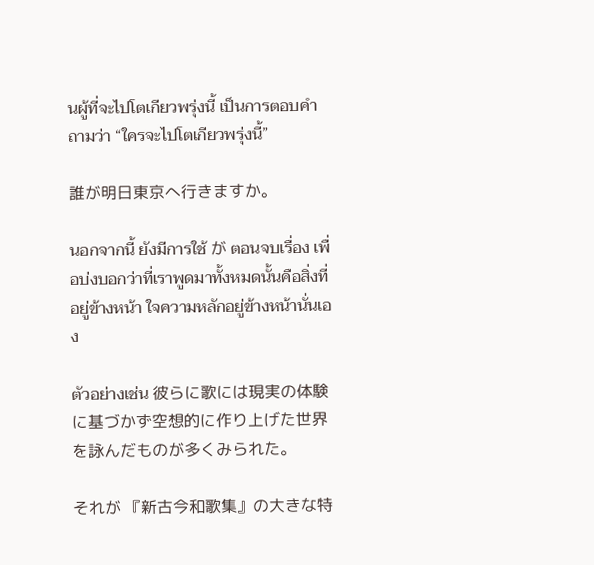นผู้ที่จะไปโตเกียวพรุ่งนี้ เป็นการตอบคำถามว่า “ใครจะไปโตเกียวพรุ่งนี้”

誰が明日東京へ行きますか。

นอกจากนี้ ยังมีการใช้ が ตอนจบเรื่อง เพื่อบ่งบอกว่าที่เราพูดมาทั้งหมดนั้นคือสิ่งที่อยู่ข้างหน้า ใจความหลักอยู่ข้างหน้านั่นเอง

ตัวอย่างเช่น 彼らに歌には現実の体験に基づかず空想的に作り上げた世界を詠んだものが多くみられた。

それが 『新古今和歌集』の大きな特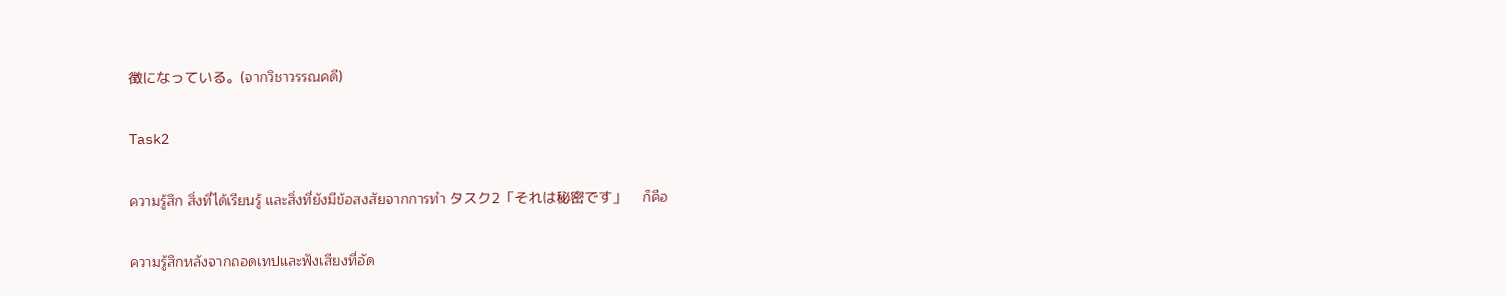徴になっている。(จากวิชาวรรณคดี)

Task2

ความรู้สึก สิ่งที่ได้เรียนรู้ และสิ่งที่ยังมีข้อสงสัยจากการทำ タスク2「それは秘密です」    ก็คือ

ความรู้สึกหลังจากถอดเทปและฟังเสียงที่อัด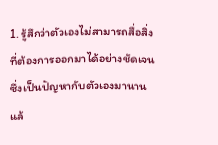1. รู้สึกว่าตัวเองไม่สามารถสื่อสิ่งที่ต้องการออกมาได้อย่างชัดเจน  ซึ่งเป็นปัญหากับตัวเองมานานแล้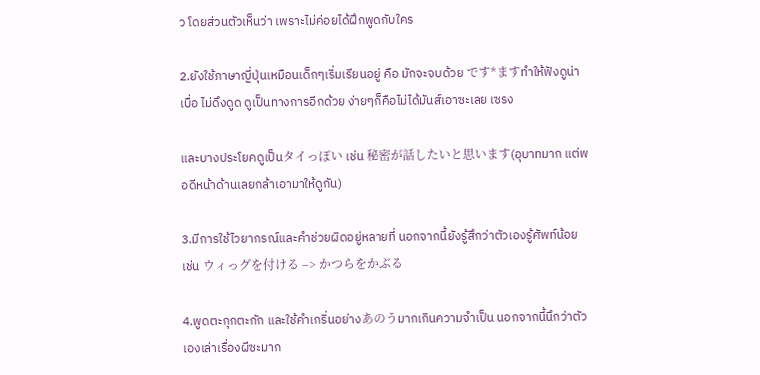ว โดยส่วนตัวเห็นว่า เพราะไม่ค่อยได้ฝึกพูดกับใคร

2.ยังใช้ภาษาญี่ปุ่นเหมือนเด็กๆเริ่มเรียนอยู่ คือ มักจะจบด้วย です*ますทำให้ฟังดูน่าเบื่อ ไม่ดึงดูด ดูเป็นทางการอีกด้วย ง่ายๆก็คือไม่ได้มันส์เอาซะเลย เซรง

และบางประโยคดูเป็นタイっぽい เช่น 秘密が話したいと思います(อุบาทมาก แต่พอดีหน้าด้านเลยกล้าเอามาให้ดูกัน)

3.มีการใช้ไวยากรณ์และคำช่วยผิดอยู่หลายที่ นอกจากนี้ยังรู้สึกว่าตัวเองรู้ศัพท์น้อย เช่น ウィっグを付ける –> かつらをかぶる

4.พูดตะกุกตะกัก และใช้คำเกริ่นอย่างあのうมากเกินความจำเป็น นอกจากนี้นึกว่าตัวเองเล่าเรื่องผีซะมาก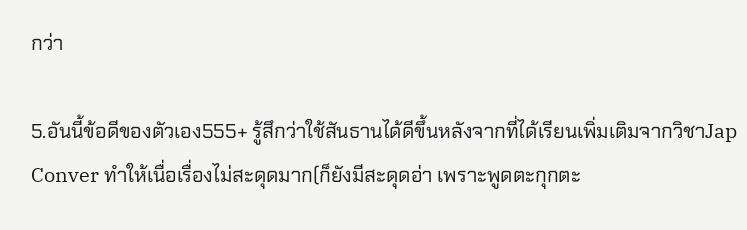กว่า

5.อันนี้ข้อดีของตัวเอง555+ รู้สึกว่าใช้สันธานได้ดีขึ้นหลังจากที่ได้เรียนเพิ่มเติมจากวิชาJap Conver ทำให้เนื่อเรื่องไม่สะดุดมาก(ก็ยังมีสะดุดอ่า เพราะพูดตะกุกตะ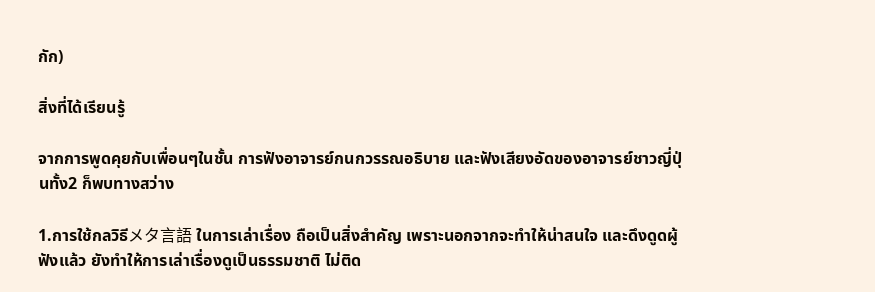กัก)

สิ่งที่ได้เรียนรู้

จากการพูดคุยกับเพื่อนๆในชั้น การฟังอาจารย์กนกวรรณอธิบาย และฟังเสียงอัดของอาจารย์ชาวญี่ปุ่นทั้ง2 ก็พบทางสว่าง

1.การใช้กลวิธีメタ言語 ในการเล่าเรื่อง ถือเป็นสิ่งสำคัญ เพราะนอกจากจะทำให้น่าสนใจ และดึงดูดผู้ฟังแล้ว ยังทำให้การเล่าเรื่องดูเป็นธรรมชาติ ไม่ติด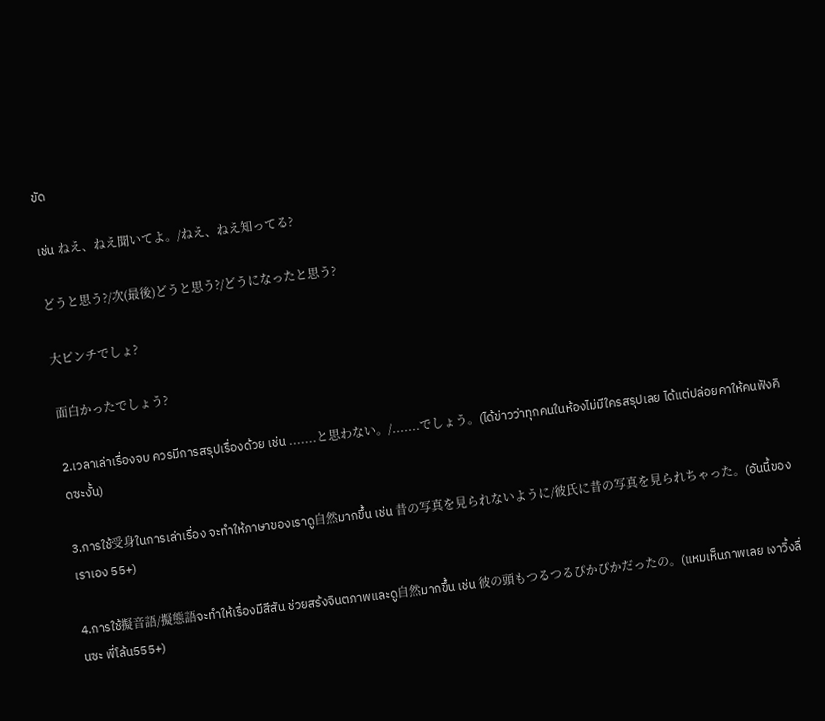ขัด

เช่น ねえ、ねえ聞いてよ。/ねえ、ねえ知ってる?

どうと思う?/次(最後)どうと思う?/どうになったと思う?

大ピンチでしょ?

面白かったでしょう?

2.เวลาเล่าเรื่องจบ ควรมีการสรุปเรื่องด้วย เช่น .......と思わない。/.......でしょう。(ได้ข่าวว่าทุกคนในห้องไม่มีใครสรุปเลย ได้แต่ปล่อยคาให้คนฟังคิดซะงั้น)

3.การใช้受身ในการเล่าเรื่อง จะทำให้ภาษาของเราดู自然มากขึ้น เช่น 昔の写真を見られないように/彼氏に昔の写真を見られちゃった。(อันนี้ของเราเอง 55+)

4.การใช้擬音語/擬態語จะทำให้เรื่องมีสีสัน ช่วยสร้งจินตภาพและดู自然มากขึ้น เช่น 彼の頭もつるつるぴかぴかだったの。(แหมเห็นภาพเลย เงาวิ้งลื่นซะ พี่โล้น555+)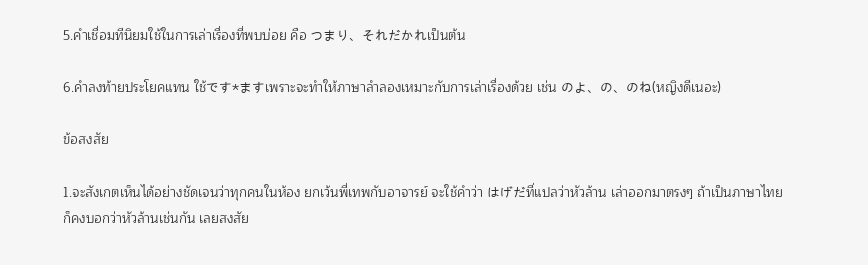5.คำเชื่อมทีนิยมใช้ในการเล่าเรื่องที่พบบ่อย คือ つまり、それだかれเป็นต้น

6.คำลงท้ายประโยคแทน ใช้です*ますเพราะจะทำให้ภาษาลำลองเหมาะกับการเล่าเรื่องด้วย เช่น のよ、の、のね(หญิงดีเนอะ)

ข้อสงสัย

1.จะสังเกตเห็นได้อย่างชัดเจนว่าทุกคนในห้อง ยกเว้นพี่เทพกับอาจารย์ จะใช้คำว่า はげだที่แปลว่าหัวล้าน เล่าออกมาตรงๆ ถ้าเป็นภาษาไทยก็คงบอกว่าหัวล้านเช่นกัน เลยสงสัย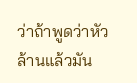ว่าถ้าพูดว่าหัวล้านแล้วมัน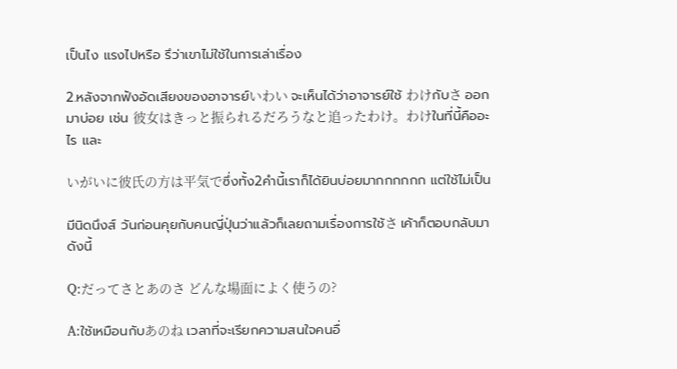เป็นไง แรงไปหรือ รึว่าเขาไม่ใช้ในการเล่าเรื่อง

2.หลังจากฟังอัดเสียงของอาจารย์いわい จะเห็นได้ว่าอาจารย์ใช้ わけกับさ ออกมาบ่อย เช่น 彼女はきっと振られるだろうなと追ったわけ。わけในที่นี้คืออะไร และ

いがいに彼氏の方は平気でซึ่งทั้ง2คำนี้เราก็ได้ยินบ่อยมากกกกกก แต่ใช้ไม่เป็น

มีนิดนึงส์ วันก่อนคุยกับคนญี่ปุ่นว่าแล้วก็เลยถามเรื่องการใช้さ เค้าก็ตอบกลับมาดังนี้

Q:だってさとあのさ どんな場面によく使うの?

A:ใช้เหมือนกับあのね เวลาที่จะเรียกความสนใจคนอื่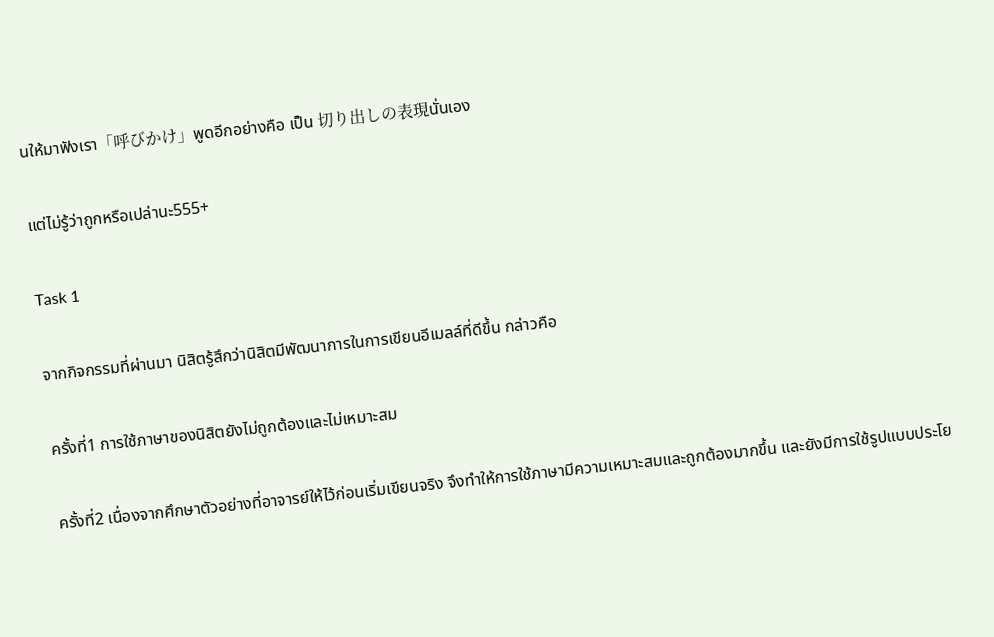นให้มาฟังเรา「呼びかけ」พูดอีกอย่างคือ เป็น 切り出しの表現นั่นเอง

แต่ไม่รู้ว่าถูกหรือเปล่านะ555+

Task 1

จากกิจกรรมที่ผ่านมา นิสิตรู้สึกว่านิสิตมีพัฒนาการในการเขียนอีเมลล์ที่ดีขึ้น กล่าวคือ

ครั้งที่1 การใช้ภาษาของนิสิตยังไม่ถูกต้องและไม่เหมาะสม

ครั้งที่2 เนื่องจากศึกษาตัวอย่างที่อาจารย์ให้ไว้ก่อนเริ่มเขียนจริง จึงทำให้การใช้ภาษามีความเหมาะสมและถูกต้องมากขึ้น และยังมีการใช้รูปแบบประโย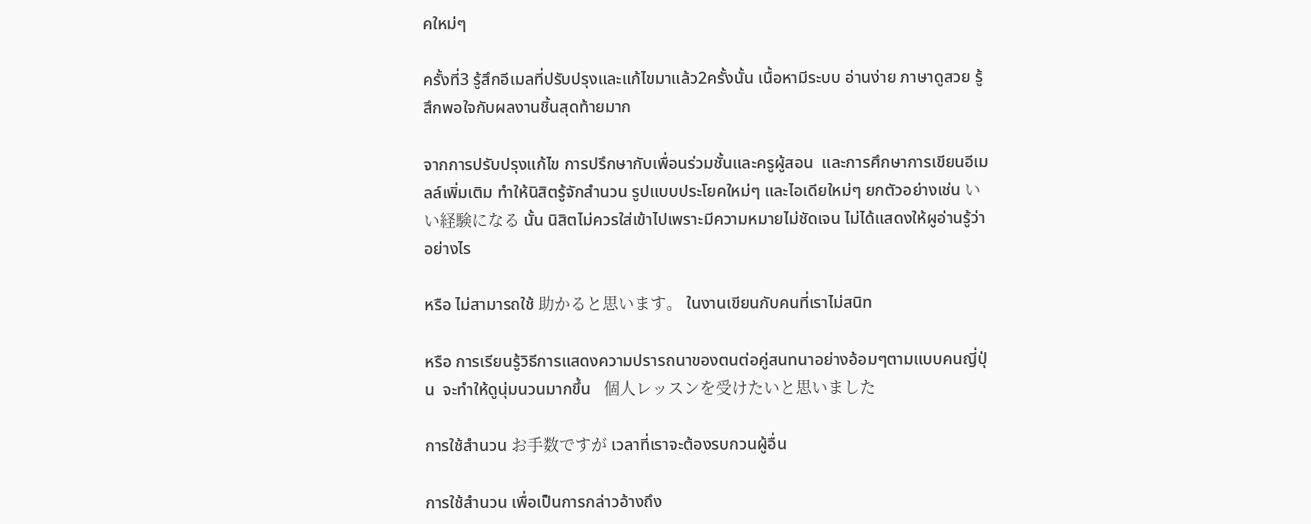คใหม่ๆ

ครั้งที่3 รู้สึกอีเมลที่ปรับปรุงและแก้ไขมาแล้ว2ครั้งนั้น เนื้อหามีระบบ อ่านง่าย ภาษาดูสวย รู้สึกพอใจกับผลงานชิ้นสุดท้ายมาก

จากการปรับปรุงแก้ไข การปรึกษากับเพื่อนร่วมชั้นและครูผู้สอน  และการศึกษาการเขียนอีเมลล์เพิ่มเติม ทำให้นิสิตรู้จักสำนวน รูปแบบประโยคใหม่ๆ และไอเดียใหม่ๆ ยกตัวอย่างเช่น いい経験になる นั้น นิสิตไม่ควรใส่เข้าไปเพราะมีความหมายไม่ชัดเจน ไม่ได้แสดงให้ผูอ่านรู้ว่าอย่างไร

หรือ ไม่สามารถใช้ 助かると思います。 ในงานเขียนกับคนที่เราไม่สนิท

หรือ การเรียนรู้วิธีการแสดงความปรารถนาของตนต่อคู่สนทนาอย่างอ้อมๆตามแบบคนญี่ปุ่น  จะทำให้ดูนุ่มนวนมากขึ้น   個人レッスンを受けたいと思いました

การใช้สำนวน お手数ですが เวลาที่เราจะต้องรบกวนผู้อื่น

การใช้สำนวน เพื่อเป็นการกล่าวอ้างถึง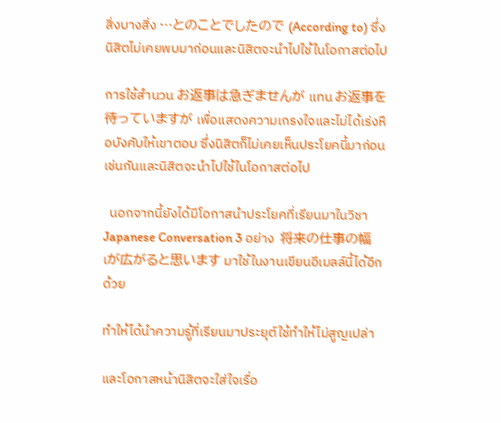สิ่งบางสิ่ง …とのことでしたので (According to) ซึ่งนิสิตไม่เคยพบมาก่อนและนิสิตจะนำไปใช้ในโอกาสต่อไป

การใช้สำนวน お返事は急ぎませんが แทน お返事を待っていますが เพื่อแสดงความเกรงใจและไม่ได้เร่งหือบังคับให้เขาตอบ ซึ่งนิสิตก็ไม่เคยเห็นประโยคนี้มาก่อนเช่นกันและนิสิตจะนำไปใช้ในโอกาสต่อไป

  นอกจากนี้ยังได้มีโอกาสนำประโยคที่เรียนมาในวิชาJapanese Conversation 3 อย่าง  将来の仕事の幅เが広がると思います มาใช้ในงานเขียนอีเมลล์นี้ได้อีกด้วย

ทำให้ได้นำความรู้ที่เรียนมาประยุต์ใช้ทำให้ไม่สูญเปล่า

และโอกาสหน้านิสิตจะใส่ใจเรื่อ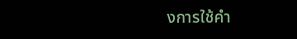งการใช้คำ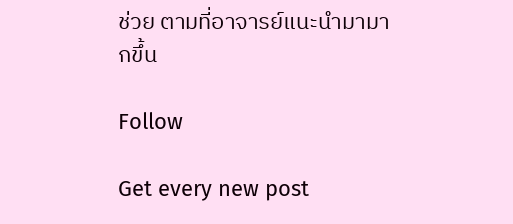ช่วย ตามที่อาจารย์แนะนำมามากขึ้น

Follow

Get every new post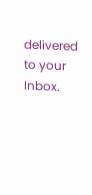delivered to your Inbox.